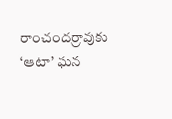రాంచందర్రావుకు ‘ఆటా’ ఘన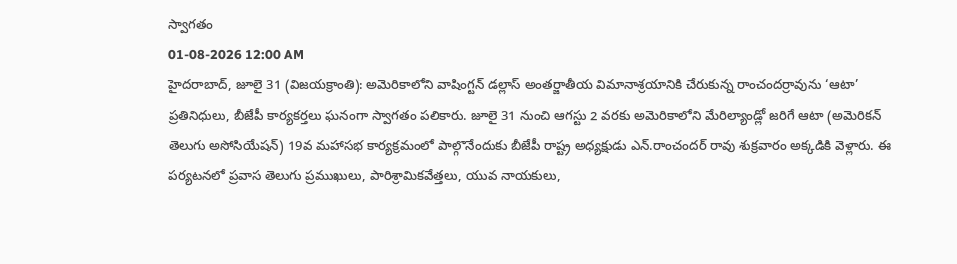స్వాగతం
01-08-2026 12:00 AM
హైదరాబాద్, జూలై 31 (విజయక్రాంతి): అమెరికాలోని వాషింగ్టన్ డల్లాస్ అంతర్జాతీయ విమానాశ్రయానికి చేరుకున్న రాంచందర్రావును ‘ఆటా’ ప్రతినిధులు, బీజేపీ కార్యకర్తలు ఘనంగా స్వాగతం పలికారు. జూలై 31 నుంచి ఆగస్టు 2 వరకు అమెరికాలోని మేరిల్యాండ్లో జరిగే ఆటా (అమెరికన్ తెలుగు అసోసియేషన్) 19వ మహాసభ కార్యక్రమంలో పాల్గొనేందుకు బీజేపీ రాష్ట్ర అధ్యక్షుడు ఎన్.రాంచందర్ రావు శుక్రవారం అక్కడికి వెళ్లారు. ఈ పర్యటనలో ప్రవాస తెలుగు ప్రముఖులు, పారిశ్రామికవేత్తలు, యువ నాయకులు,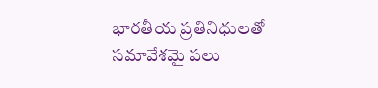భారతీయ ప్రతినిధులతో సమావేశమై పలు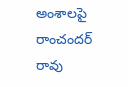అంశాలపై రాంచందర్ రావు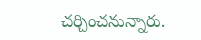చర్చించనున్నారు.